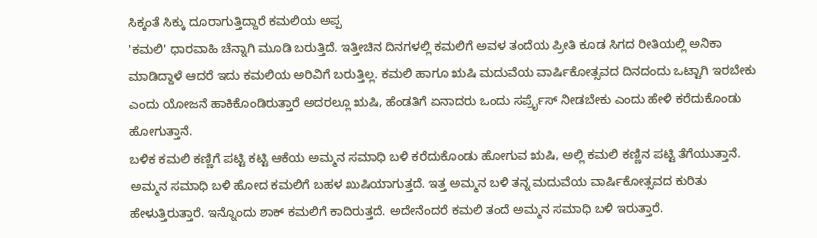ಸಿಕ್ಕಂತೆ ಸಿಕ್ಕು ದೂರಾಗುತ್ತಿದ್ದಾರೆ ಕಮಲಿಯ ಅಪ್ಪ
'ಕಮಲಿ' ಧಾರವಾಹಿ ಚೆನ್ನಾಗಿ ಮೂಡಿ ಬರುತ್ತಿದೆ. ಇತ್ತೀಚಿನ ದಿನಗಳಲ್ಲಿ ಕಮಲಿಗೆ ಅವಳ ತಂದೆಯ ಪ್ರೀತಿ ಕೂಡ ಸಿಗದ ರೀತಿಯಲ್ಲಿ ಅನಿಕಾ ಮಾಡಿದ್ದಾಳೆ ಆದರೆ ಇದು ಕಮಲಿಯ ಅರಿವಿಗೆ ಬರುತ್ತಿಲ್ಲ. ಕಮಲಿ ಹಾಗೂ ಋಷಿ ಮದುವೆಯ ವಾರ್ಷಿಕೋತ್ಸವದ ದಿನದಂದು ಒಟ್ಟಾಗಿ ಇರಬೇಕು ಎಂದು ಯೋಜನೆ ಹಾಕಿಕೊಂಡಿರುತ್ತಾರೆ ಅದರಲ್ಲೂ ಋಷಿ, ಹೆಂಡತಿಗೆ ಏನಾದರು ಒಂದು ಸರ್ಪ್ರೈಸ್ ನೀಡಬೇಕು ಎಂದು ಹೇಳಿ ಕರೆದುಕೊಂಡು ಹೋಗುತ್ತಾನೆ.
ಬಳಿಕ ಕಮಲಿ ಕಣ್ಣಿಗೆ ಪಟ್ಟಿ ಕಟ್ಟಿ ಆಕೆಯ ಅಮ್ಮನ ಸಮಾಧಿ ಬಳಿ ಕರೆದುಕೊಂಡು ಹೋಗುವ ಋಷಿ, ಅಲ್ಲಿ ಕಮಲಿ ಕಣ್ಣಿನ ಪಟ್ಟಿ ತೆಗೆಯುತ್ತಾನೆ. ಅಮ್ಮನ ಸಮಾಧಿ ಬಳಿ ಹೋದ ಕಮಲಿಗೆ ಬಹಳ ಖುಷಿಯಾಗುತ್ತದೆ. ಇತ್ತ ಅಮ್ಮನ ಬಳಿ ತನ್ನ ಮದುವೆಯ ವಾರ್ಷಿಕೋತ್ಸವದ ಕುರಿತು ಹೇಳುತ್ತಿರುತ್ತಾರೆ. ಇನ್ನೊಂದು ಶಾಕ್ ಕಮಲಿಗೆ ಕಾದಿರುತ್ತದೆ. ಅದೇನೆಂದರೆ ಕಮಲಿ ತಂದೆ ಅಮ್ಮನ ಸಮಾಧಿ ಬಳಿ ಇರುತ್ತಾರೆ.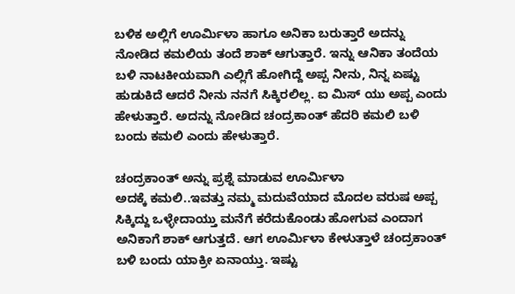ಬಳಿಕ ಅಲ್ಲಿಗೆ ಊರ್ಮಿಳಾ ಹಾಗೂ ಅನಿಕಾ ಬರುತ್ತಾರೆ ಅದನ್ನು ನೋಡಿದ ಕಮಲಿಯ ತಂದೆ ಶಾಕ್ ಆಗುತ್ತಾರೆ. ಇನ್ನು ಆನಿಕಾ ತಂದೆಯ ಬಳಿ ನಾಟಕೀಯವಾಗಿ ಎಲ್ಲಿಗೆ ಹೋಗಿದ್ದೆ ಅಪ್ಪ ನೀನು, ನಿನ್ನ ಏಷ್ಟು ಹುಡುಕಿದೆ ಆದರೆ ನೀನು ನನಗೆ ಸಿಕ್ಕಿರಲಿಲ್ಲ. ಐ ಮಿಸ್ ಯು ಅಪ್ಪ ಎಂದು ಹೇಳುತ್ತಾರೆ. ಅದನ್ನು ನೋಡಿದ ಚಂದ್ರಕಾಂತ್ ಹೆದರಿ ಕಮಲಿ ಬಳಿ ಬಂದು ಕಮಲಿ ಎಂದು ಹೇಳುತ್ತಾರೆ.

ಚಂದ್ರಕಾಂತ್ ಅನ್ನು ಪ್ರಶ್ನೆ ಮಾಡುವ ಊರ್ಮಿಳಾ
ಅದಕ್ಕೆ ಕಮಲಿ..ಇವತ್ತು ನಮ್ಮ ಮದುವೆಯಾದ ಮೊದಲ ವರುಷ ಅಪ್ಪ ಸಿಕ್ಕಿದ್ದು ಒಳ್ಳೇದಾಯ್ತು ಮನೆಗೆ ಕರೆದುಕೊಂಡು ಹೋಗುವ ಎಂದಾಗ ಅನಿಕಾಗೆ ಶಾಕ್ ಆಗುತ್ತದೆ. ಆಗ ಊರ್ಮಿಳಾ ಕೇಳುತ್ತಾಳೆ ಚಂದ್ರಕಾಂತ್ ಬಳಿ ಬಂದು ಯಾಕ್ರೀ ಏನಾಯ್ತು. ಇಷ್ಟು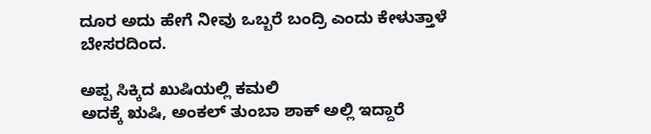ದೂರ ಅದು ಹೇಗೆ ನೀವು ಒಬ್ಬರೆ ಬಂದ್ರಿ ಎಂದು ಕೇಳುತ್ತಾಳೆ ಬೇಸರದಿಂದ.

ಅಪ್ಪ ಸಿಕ್ಕಿದ ಖುಷಿಯಲ್ಲಿ ಕಮಲಿ
ಅದಕ್ಕೆ ಋಷಿ, ಅಂಕಲ್ ತುಂಬಾ ಶಾಕ್ ಅಲ್ಲಿ ಇದ್ದಾರೆ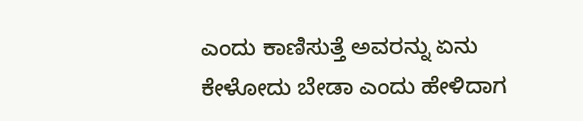ಎಂದು ಕಾಣಿಸುತ್ತೆ ಅವರನ್ನು ಏನು ಕೇಳೋದು ಬೇಡಾ ಎಂದು ಹೇಳಿದಾಗ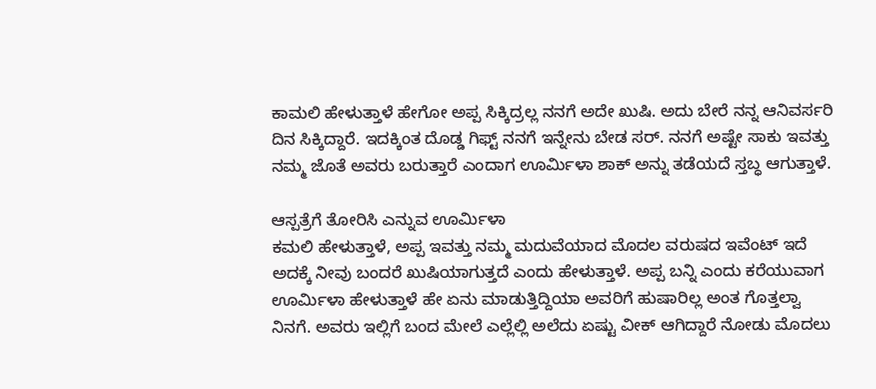ಕಾಮಲಿ ಹೇಳುತ್ತಾಳೆ ಹೇಗೋ ಅಪ್ಪ ಸಿಕ್ಕಿದ್ರಲ್ಲ ನನಗೆ ಅದೇ ಖುಷಿ. ಅದು ಬೇರೆ ನನ್ನ ಆನಿವರ್ಸರಿ ದಿನ ಸಿಕ್ಕಿದ್ದಾರೆ. ಇದಕ್ಕಿಂತ ದೊಡ್ಡ ಗಿಫ್ಟ್ ನನಗೆ ಇನ್ನೇನು ಬೇಡ ಸರ್. ನನಗೆ ಅಷ್ಟೇ ಸಾಕು ಇವತ್ತು ನಮ್ಮ ಜೊತೆ ಅವರು ಬರುತ್ತಾರೆ ಎಂದಾಗ ಊರ್ಮಿಳಾ ಶಾಕ್ ಅನ್ನು ತಡೆಯದೆ ಸ್ತಬ್ಧ ಆಗುತ್ತಾಳೆ.

ಆಸ್ಪತ್ರೆಗೆ ತೋರಿಸಿ ಎನ್ನುವ ಊರ್ಮಿಳಾ
ಕಮಲಿ ಹೇಳುತ್ತಾಳೆ, ಅಪ್ಪ ಇವತ್ತು ನಮ್ಮ ಮದುವೆಯಾದ ಮೊದಲ ವರುಷದ ಇವೆಂಟ್ ಇದೆ ಅದಕ್ಕೆ ನೀವು ಬಂದರೆ ಖುಷಿಯಾಗುತ್ತದೆ ಎಂದು ಹೇಳುತ್ತಾಳೆ. ಅಪ್ಪ ಬನ್ನಿ ಎಂದು ಕರೆಯುವಾಗ ಊರ್ಮಿಳಾ ಹೇಳುತ್ತಾಳೆ ಹೇ ಏನು ಮಾಡುತ್ತಿದ್ದಿಯಾ ಅವರಿಗೆ ಹುಷಾರಿಲ್ಲ ಅಂತ ಗೊತ್ತಲ್ವಾ ನಿನಗೆ. ಅವರು ಇಲ್ಲಿಗೆ ಬಂದ ಮೇಲೆ ಎಲ್ಲೆಲ್ಲಿ ಅಲೆದು ಏಷ್ಟು ವೀಕ್ ಆಗಿದ್ದಾರೆ ನೋಡು ಮೊದಲು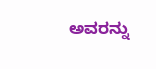ಅವರನ್ನು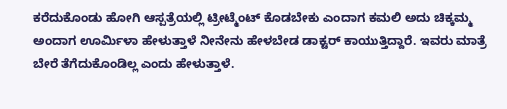ಕರೆದುಕೊಂಡು ಹೋಗಿ ಆಸ್ಪತ್ರೆಯಲ್ಲಿ ಟ್ರೀಟ್ಮೆಂಟ್ ಕೊಡಬೇಕು ಎಂದಾಗ ಕಮಲಿ ಅದು ಚಿಕ್ಕಮ್ಮ ಅಂದಾಗ ಊರ್ಮಿಳಾ ಹೇಳುತ್ತಾಳೆ ನೀನೇನು ಹೇಳಬೇಡ ಡಾಕ್ಟರ್ ಕಾಯುತ್ತಿದ್ದಾರೆ. ಇವರು ಮಾತ್ರೆ ಬೇರೆ ತೆಗೆದುಕೊಂಡಿಲ್ಲ ಎಂದು ಹೇಳುತ್ತಾಳೆ.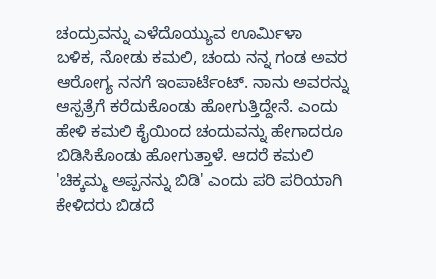ಚಂದ್ರುವನ್ನು ಎಳೆದೊಯ್ಯುವ ಊರ್ಮಿಳಾ
ಬಳಿಕ, ನೋಡು ಕಮಲಿ, ಚಂದು ನನ್ನ ಗಂಡ ಅವರ ಆರೋಗ್ಯ ನನಗೆ ಇಂಪಾರ್ಟೆಂಟ್. ನಾನು ಅವರನ್ನು ಆಸ್ಪತ್ರೆಗೆ ಕರೆದುಕೊಂಡು ಹೋಗುತ್ತಿದ್ದೇನೆ. ಎಂದು ಹೇಳಿ ಕಮಲಿ ಕೈಯಿಂದ ಚಂದುವನ್ನು ಹೇಗಾದರೂ ಬಿಡಿಸಿಕೊಂಡು ಹೋಗುತ್ತಾಳೆ. ಆದರೆ ಕಮಲಿ 'ಚಿಕ್ಕಮ್ಮ ಅಪ್ಪನನ್ನು ಬಿಡಿ' ಎಂದು ಪರಿ ಪರಿಯಾಗಿ ಕೇಳಿದರು ಬಿಡದೆ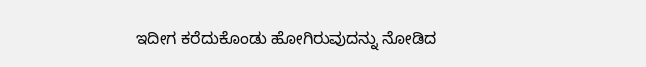ಇದೀಗ ಕರೆದುಕೊಂಡು ಹೋಗಿರುವುದನ್ನು ನೋಡಿದ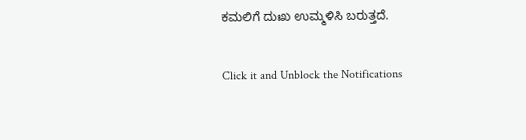ಕಮಲಿಗೆ ದುಃಖ ಉಮ್ಮಳಿಸಿ ಬರುತ್ತದೆ.


Click it and Unblock the Notifications